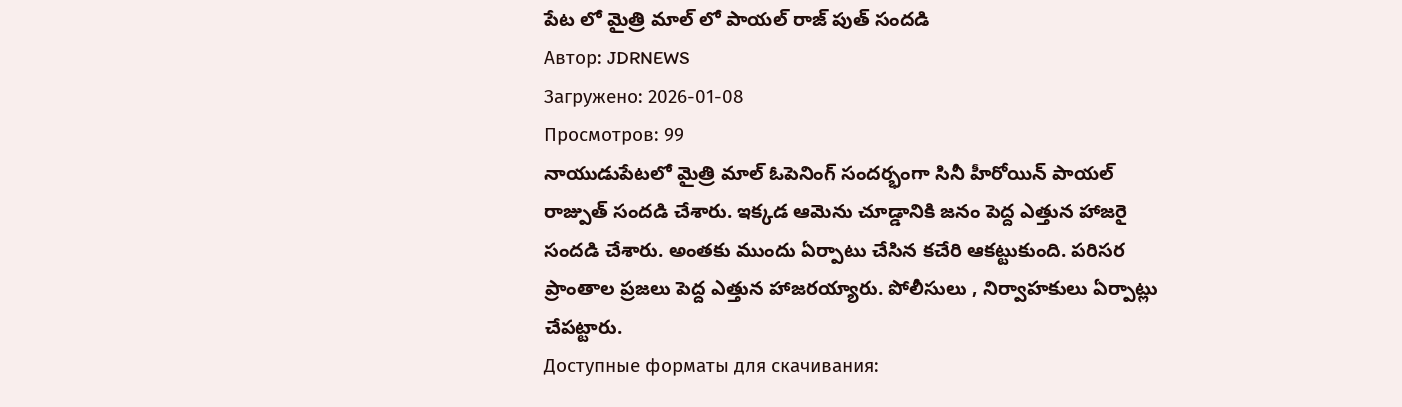పేట లో మైత్రి మాల్ లో పాయల్ రాజ్ పుత్ సందడి
Автор: JDRNEWS
Загружено: 2026-01-08
Просмотров: 99
నాయుడుపేటలో మైత్రి మాల్ ఓపెనింగ్ సందర్భంగా సినీ హీరోయిన్ పాయల్ రాజ్పుత్ సందడి చేశారు. ఇక్కడ ఆమెను చూడ్డానికి జనం పెద్ద ఎత్తున హాజరై సందడి చేశారు. అంతకు ముందు ఏర్పాటు చేసిన కచేరి ఆకట్టుకుంది. పరిసర ప్రాంతాల ప్రజలు పెద్ద ఎత్తున హాజరయ్యారు. పోలీసులు , నిర్వాహకులు ఏర్పాట్లు చేపట్టారు.
Доступные форматы для скачивания: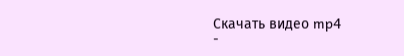Скачать видео mp4
-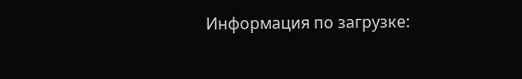Информация по загрузке: